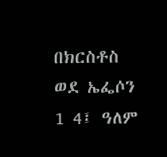በክርስቶስ ወደ ኤፌሶን 1 4፤ ዓለም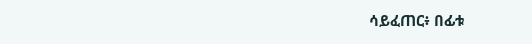ሳይፈጠር፥ በፊቱ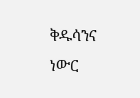ቅዱሳንና ነውር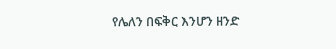የሌለን በፍቅር እንሆን ዘንድ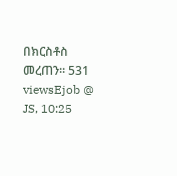በክርስቶስ መረጠን። 531 viewsEjob @ JS, 10:25